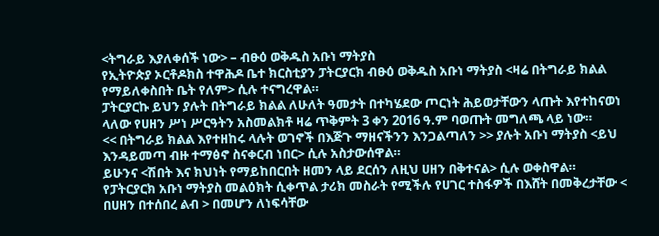<ትግራይ እያለቀሰች ነው> – ብፁዕ ወቅዱስ አቡነ ማትያስ
የኢትዮጵያ ኦርቶዶክስ ተዋሕዶ ቤተ ክርስቲያን ፓትርያርክ ብፁዕ ወቅዱስ አቡነ ማትያስ <ዛሬ በትግራይ ክልል የማይለቀስበት ቤት የለም> ሲሉ ተናግረዋል።
ፓትርያርኩ ይህን ያሉት በትግራይ ክልል ለሁለት ዓመታት በተካሄደው ጦርነት ሕይወታቸውን ላጡት እየተከናወነ ላለው የሀዘን ሥነ ሥርዓትን አስመልክቶ ዛሬ ጥቅምት 3 ቀን 2016 ዓ.ም ባወጡት መግለጫ ላይ ነው።
<< በትግራይ ክልል እየተዘከሩ ላሉት ወገኖች በእጅጉ ማዘናችንን እንጋልጣለን >> ያሉት አቡነ ማትያስ <ይህ እንዳይመጣ ብዙ ተማፅኖ ስናቀርብ ነበር> ሲሉ አስታውሰዋል።
ይሁንና <ሽበት እና ክህነት የማይከበርበት ዘመን ላይ ደርሰን ለዚህ ሀዘን በቅተናል> ሲሉ ወቀስዋል።
የፓትርያርክ አቡነ ማትያስ መልዕክት ሲቀጥል ታሪክ መስራት የሚችሉ የሀገር ተስፋዎች በእሸት በመቅረታቸው < በሀዘን በተሰበረ ልብ > በመሆን ለነፍሳቸው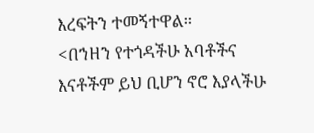እረፍትን ተመኝተዋል።
<በኀዘን የተጎዳችሁ አባቶችና እናቶችም ይህ ቢሆን ኖሮ እያላችሁ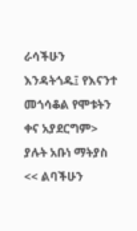ራሳችሁን እንዳትጎዱ፤ የእናንተ መጎሳቆል የሞቱትን ቀና አያደርግም> ያሉት አቡነ ማትያስ << ልባችሁን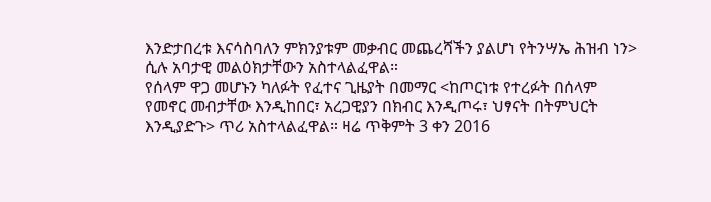እንድታበረቱ እናሳስባለን ምክንያቱም መቃብር መጨረሻችን ያልሆነ የትንሣኤ ሕዝብ ነን> ሲሉ አባታዊ መልዕክታቸውን አስተላልፈዋል።
የሰላም ዋጋ መሆኑን ካለፉት የፈተና ጊዜያት በመማር <ከጦርነቱ የተረፉት በሰላም የመኖር መብታቸው እንዲከበር፣ አረጋዊያን በክብር እንዲጦሩ፣ ህፃናት በትምህርት እንዲያድጉ> ጥሪ አስተላልፈዋል። ዛሬ ጥቅምት 3 ቀን 2016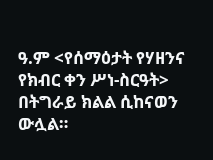ዓ.ም <የሰማዕታት የሃዘንና የክብር ቀን ሥነ-ስርዓት> በትግራይ ክልል ሲከናወን ውሏል።